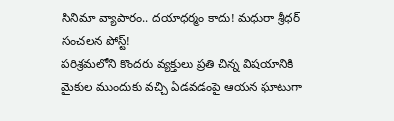సినిమా వ్యాపారం.. దయాధర్మం కాదు! మధురా శ్రీధర్ సంచలన పోస్ట్!
పరిశ్రమలోని కొందరు వ్యక్తులు ప్రతి చిన్న విషయానికి మైకుల ముందుకు వచ్చి ఏడవడంపై ఆయన ఘాటుగా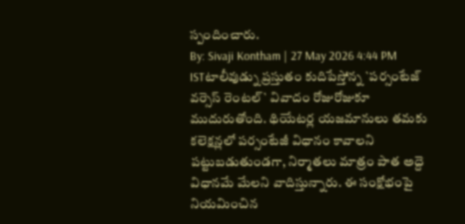స్పందించారు.
By: Sivaji Kontham | 27 May 2026 4:44 PM ISTటాలీవుడ్ను ప్రస్తుతం కుదిపేస్తోన్న `పర్సంటేజ్ వర్సెస్ రెంటల్` వివాదం రోజురోజుకూ ముదురుతోంది. థియేటర్ల యజమానులు తమకు కలెక్షన్లలో పర్సంటేజీ విధానం కావాలని పట్టుబడుతుండగా, నిర్మాతలు మాత్రం పాత అద్దె విధానమే మేలని వాదిస్తున్నారు. ఈ సంక్షోభంపై నియమించిన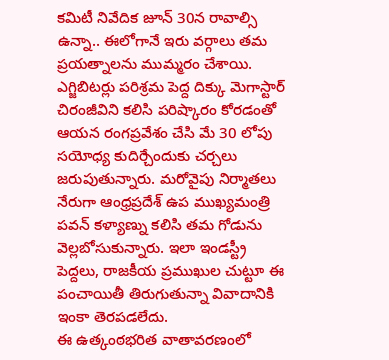కమిటీ నివేదిక జూన్ 30న రావాల్సి ఉన్నా.. ఈలోగానే ఇరు వర్గాలు తమ ప్రయత్నాలను ముమ్మరం చేశాయి. ఎగ్జిబిటర్లు పరిశ్రమ పెద్ద దిక్కు మెగాస్టార్ చిరంజీవిని కలిసి పరిష్కారం కోరడంతో ఆయన రంగప్రవేశం చేసి మే 30 లోపు సయోధ్య కుదిర్చేందుకు చర్చలు జరుపుతున్నారు. మరోవైపు నిర్మాతలు నేరుగా ఆంధ్రప్రదేశ్ ఉప ముఖ్యమంత్రి పవన్ కళ్యాణ్ను కలిసి తమ గోడును వెల్లబోసుకున్నారు. ఇలా ఇండస్ట్రీ పెద్దలు, రాజకీయ ప్రముఖుల చుట్టూ ఈ పంచాయితీ తిరుగుతున్నా వివాదానికి ఇంకా తెరపడలేదు.
ఈ ఉత్కంఠభరిత వాతావరణంలో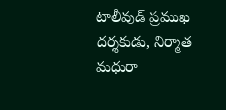టాలీవుడ్ ప్రముఖ దర్శకుడు, నిర్మాత మధురా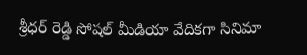శ్రీధర్ రెడ్డి సోషల్ మీడియా వేదికగా సినిమా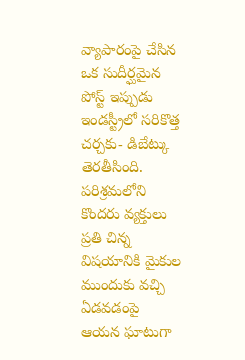వ్యాపారంపై చేసిన ఒక సుదీర్ఘమైన పోస్ట్ ఇప్పుడు ఇండస్ట్రీలో సరికొత్త చర్చకు- డిబేట్కు తెరతీసింది. పరిశ్రమలోని కొందరు వ్యక్తులు ప్రతి చిన్న విషయానికి మైకుల ముందుకు వచ్చి ఏడవడంపై ఆయన ఘాటుగా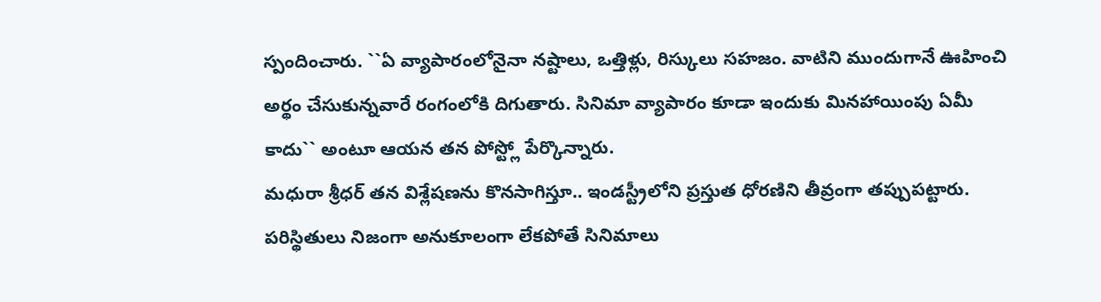స్పందించారు. ``ఏ వ్యాపారంలోనైనా నష్టాలు, ఒత్తిళ్లు, రిస్కులు సహజం. వాటిని ముందుగానే ఊహించి అర్థం చేసుకున్నవారే రంగంలోకి దిగుతారు. సినిమా వ్యాపారం కూడా ఇందుకు మినహాయింపు ఏమీ కాదు`` అంటూ ఆయన తన పోస్ట్లో పేర్కొన్నారు.
మధురా శ్రీధర్ తన విశ్లేషణను కొనసాగిస్తూ.. ఇండస్ట్రీలోని ప్రస్తుత ధోరణిని తీవ్రంగా తప్పుపట్టారు. పరిస్థితులు నిజంగా అనుకూలంగా లేకపోతే సినిమాలు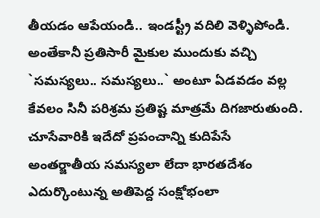తీయడం ఆపేయండి.. ఇండస్ట్రీ వదిలి వెళ్ళిపోండి. అంతేకానీ ప్రతిసారీ మైకుల ముందుకు వచ్చి `సమస్యలు.. సమస్యలు..` అంటూ ఏడవడం వల్ల కేవలం సినీ పరిశ్రమ ప్రతిష్ట మాత్రమే దిగజారుతుంది. చూసేవారికి ఇదేదో ప్రపంచాన్ని కుదిపేసే అంతర్జాతీయ సమస్యలా లేదా భారతదేశం ఎదుర్కొంటున్న అతిపెద్ద సంక్షోభంలా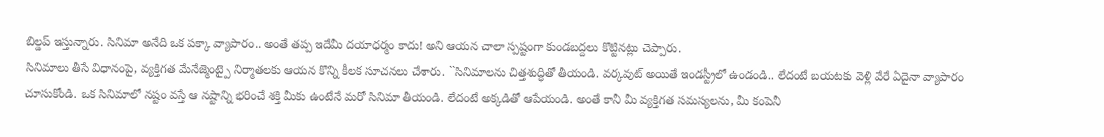బిల్డప్ ఇస్తున్నారు. సినిమా అనేది ఒక పక్కా వ్యాపారం.. అంతే తప్ప ఇదేమీ దయాధర్మం కాదు! అని ఆయన చాలా స్పష్టంగా కుండబద్దలు కొట్టినట్లు చెప్పారు.
సినిమాలు తీసే విధానంపై, వ్యక్తిగత మేనేజ్మెంట్పై నిర్మాతలకు ఆయన కొన్ని కీలక సూచనలు చేశారు. ``సినిమాలను చిత్తశుద్ధితో తీయండి. వర్కవుట్ అయితే ఇండస్ట్రీలో ఉండండి.. లేదంటే బయటకు వెళ్లి వేరే ఏదైనా వ్యాపారం చూసుకోండి. ఒక సినిమాలో నష్టం వస్తే ఆ నష్టాన్ని భరించే శక్తి మీకు ఉంటేనే మరో సినిమా తీయండి. లేదంటే అక్కడితో ఆపేయండి. అంతే కానీ మీ వ్యక్తిగత సమస్యలను, మీ కంపెనీ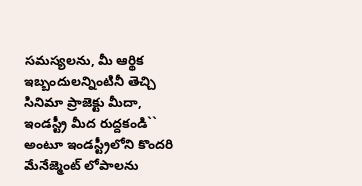సమస్యలను, మీ ఆర్థిక ఇబ్బందులన్నింటినీ తెచ్చి సినిమా ప్రాజెక్టు మీదా, ఇండస్ట్రీ మీద రుద్దకండి`` అంటూ ఇండస్ట్రీలోని కొందరి మేనేజ్మెంట్ లోపాలను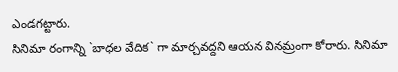ఎండగట్టారు.
సినిమా రంగాన్ని `బాధల వేదిక` గా మార్చవద్దని ఆయన వినమ్రంగా కోరారు. సినిమా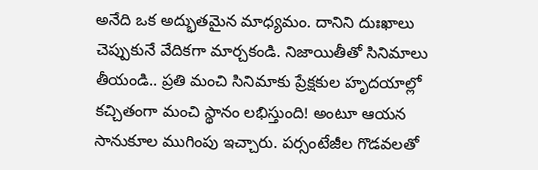అనేది ఒక అద్భుతమైన మాధ్యమం. దానిని దుఃఖాలు చెప్పుకునే వేదికగా మార్చకండి. నిజాయితీతో సినిమాలు తీయండి.. ప్రతి మంచి సినిమాకు ప్రేక్షకుల హృదయాల్లో కచ్చితంగా మంచి స్థానం లభిస్తుంది! అంటూ ఆయన సానుకూల ముగింపు ఇచ్చారు. పర్సంటేజీల గొడవలతో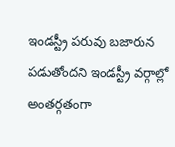ఇండస్ట్రీ పరువు బజారున పడుతోందని ఇండస్ట్రీ వర్గాల్లో అంతర్గతంగా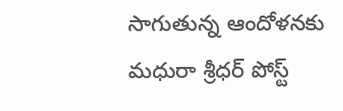సాగుతున్న ఆందోళనకు మధురా శ్రీధర్ పోస్ట్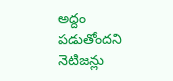అద్దం పడుతోందని నెటిజన్లు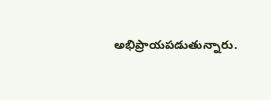అభిప్రాయపడుతున్నారు.